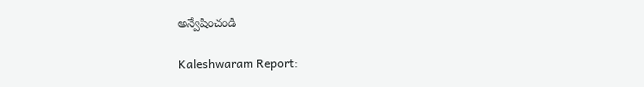అన్వేషించండి

Kaleshwaram Report: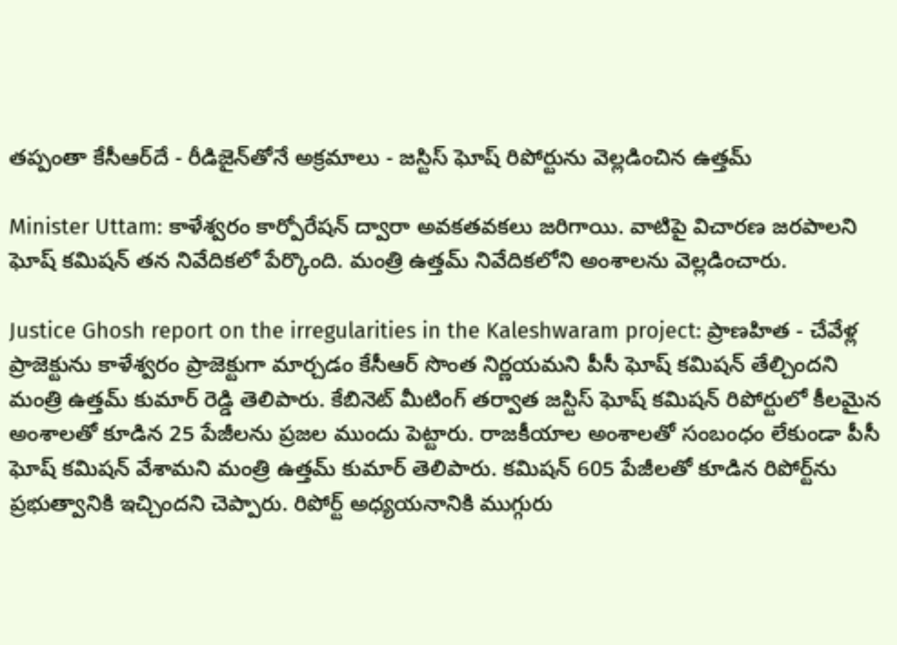తప్పంతా కేసీఆర్‌దే - రీడిజైన్‌తోనే అక్రమాలు - జస్టిస్ ఘోష్ రిపోర్టును వెల్లడించిన ఉత్తమ్

Minister Uttam: కాళేశ్వరం కార్పోరేషన్ ద్వారా అవకతవకలు జరిగాయి. వాటిపై విచారణ జరపాలని ఘోష్ కమిషన్ తన నివేదికలో పేర్కొంది. మంత్రి ఉత్తమ్ నివేదికలోని అంశాలను వెల్లడించారు.

Justice Ghosh report on the irregularities in the Kaleshwaram project: ప్రాణహిత - చేవేళ్ల ప్రాజెక్టును కాళేశ్వరం ప్రాజెక్టుగా మార్చడం కేసీఆర్ సొంత నిర్ణయమని పీసీ ఘోష్ కమిషన్ తేల్చిందని మంత్రి ఉత్తమ్ కుమార్ రెడ్డి తెలిపారు. కేబినెట్ మీటింగ్ తర్వాత జస్టిస్ ఘోష్ కమిషన్ రిపోర్టులో కీలమైన అంశాలతో కూడిన 25 పేజీలను ప్రజల ముందు పెట్టారు. రాజకీయాల అంశాలతో సంబంధం లేకుండా పీసీ ఘోష్ కమిషన్ వేశామని మంత్రి ఉత్తమ్ కుమార్ తెలిపారు. కమిషన్ 605 పేజీలతో కూడిన రిపోర్ట్‌ను ప్రభుత్వానికి ఇచ్చిందని చెప్పారు. రిపోర్ట్ అధ్యయనానికి ముగ్గురు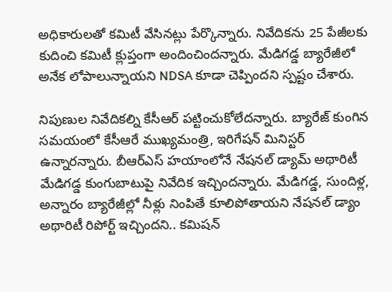అధికారులతో కమిటీ వేసినట్లు పేర్కొన్నారు. నివేదికను 25 పేజీలకు కుదించి కమిటీ క్లుప్తంగా అందించిందన్నారు. మేడిగడ్డ బ్యారేజీలో అనేక లోపాలున్నాయని NDSA కూడా చెప్పిందని స్పష్టం చేశారు.

నిపుణుల నివేదికల్ని కేసీఆర్ పట్టించుకోలేదన్నారు. బ్యారేజ్ కుంగిన సమయంలో కేసీఆరే ముఖ్యమంత్రి, ఇరిగేషన్ మినిస్టర్ ఉన్నారన్నారు. బీఆర్ఎస్ హయాంలోనే నేషనల్ డ్యామ్ అథారిటీ మేడిగడ్డ కుంగుబాటుపై నివేదిక ఇచ్చిందన్నారు. మేడిగడ్డ, సుందిళ్ల, అన్నారం బ్యారేజీల్లో నీళ్లు నింపితే కూలిపోతాయని నేషనల్ డ్యాం అథారిటీ రిపోర్ట్ ఇచ్చిందని.. కమిషన్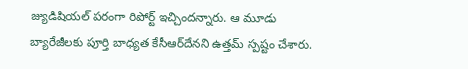జ్యుడిషియల్ పరంగా రిపోర్ట్ ఇచ్చిందన్నారు. ఆ మూడు బ్యారేజీలకు పూర్తి బాధ్యత కేసీఆర్‌దేనని ఉత్తమ్ స్పష్టం చేశారు.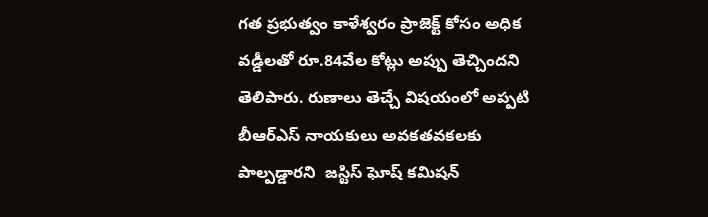గత ప్రభుత్వం కాళేశ్వరం ప్రాజెక్ట్ కోసం అధిక వడ్డీలతో రూ.84వేల కోట్లు అప్పు తెచ్చిందని తెలిపారు. రుణాలు తెచ్చే విషయంలో అప్పటి బీఆర్ఎస్ నాయకులు అవకతవకలకు పాల్పడ్డారని  జస్టిస్ ఘోష్ కమిషన్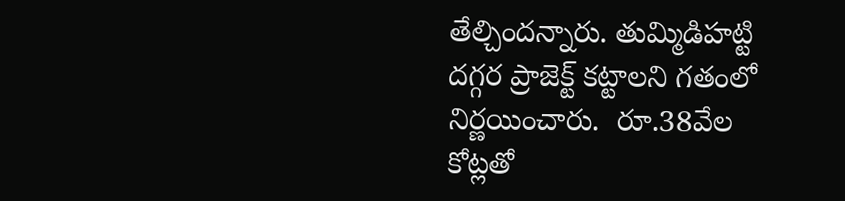తేల్చిందన్నారు. తుమ్మిడిహట్టి దగ్గర ప్రాజెక్ట్ కట్టాలని గతంలో నిర్ణయించారు.  రూ.38వేల కోట్లతో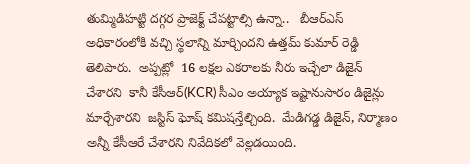తుమ్మిడిహట్టి దగ్గర ప్రాజెక్ట్ చేపట్టాల్సి ఉన్నా..   బీఆర్ఎస్ అధికారంలోకి వచ్చి స్థలాన్ని మార్చిందని ఉత్తమ్ కుమార్ రెడ్డి తెలిపారు.  అప్పట్లో  16 లక్షల ఎకరాలకు నీరు ఇచ్చేలా డిజైన్ చేశారని  కానీ కేసీఆర్(KCR) సీఎం అయ్యాక ఇష్టానుసారం డిజైన్లు మార్చేశారని  జస్టిస్ ఘోష్ కమిషన్తేల్చింది.  మేడిగడ్డ డిజైన్, నిర్మాణం అన్నీ కేసీఆరే చేశారని నివేదికలో వెల్లడయింది.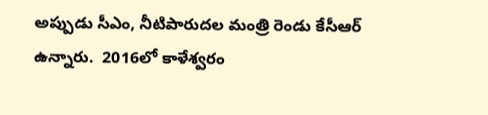అప్పుడు సీఎం, నీటిపారుదల మంత్రి రెండు కేసీఆర్ ఉన్నారు.  2016లో కాళేశ్వరం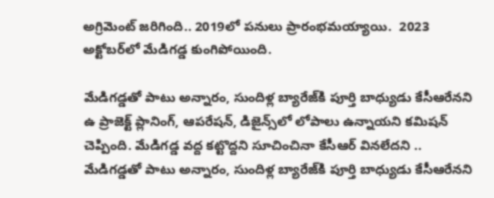అగ్రిమెంట్ జరిగింది.. 2019లో పనులు ప్రారంభమయ్యాయి.  2023 అక్టోబర్‌లో మేడిగడ్డ కుంగిపోయింది.

మేడిగడ్డతో పాటు అన్నారం, సుందిళ్ల బ్యారేజ్‌కి పూర్తి బాధ్యుడు కేసీఆరేనని ఉ ప్రాజెక్ట్ ప్లానింగ్, ఆపరేషన్, డిజైన్స్‌లో లోపాలు ఉన్నాయని కమిషన్ చెప్పింది. మేడిగడ్డ వద్ద కట్టొద్దని సూచించినా కేసీఆర్ వినలేదని .. మేడిగడ్డతో పాటు అన్నారం, సుందిళ్ల బ్యారేజ్‌కి పూర్తి బాధ్యుడు కేసీఆరేనని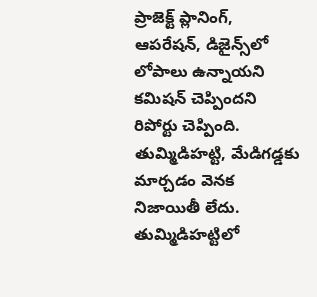ప్రాజెక్ట్ ప్లానింగ్, ఆపరేషన్, డిజైన్స్‌లో లోపాలు ఉన్నాయని కమిషన్ చెప్పిందని రిపోర్టు చెప్పింది.
తుమ్మిడిహట్టి, మేడిగడ్డకు మార్చడం వెనక నిజాయితీ లేదు. తుమ్మిడిహట్టిలో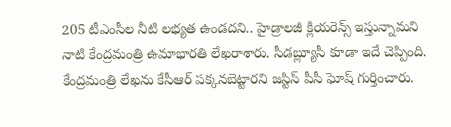205 టీఎంసీల నీటి లభ్యత ఉండదని.. హైడ్రాలజీ క్లియరెన్స్ ఇస్తున్నామని నాటి కేంద్రమంత్రి ఉమాభారతి లేఖరాశారు. సీడబ్ల్యూసీ కూడా ఇదే చెప్పింది. కేంద్రమంత్రి లేఖను కేసీఆర్ పక్కనబెట్టారని జస్టిస్ పీసీ ఘోష్ గుర్తించారు.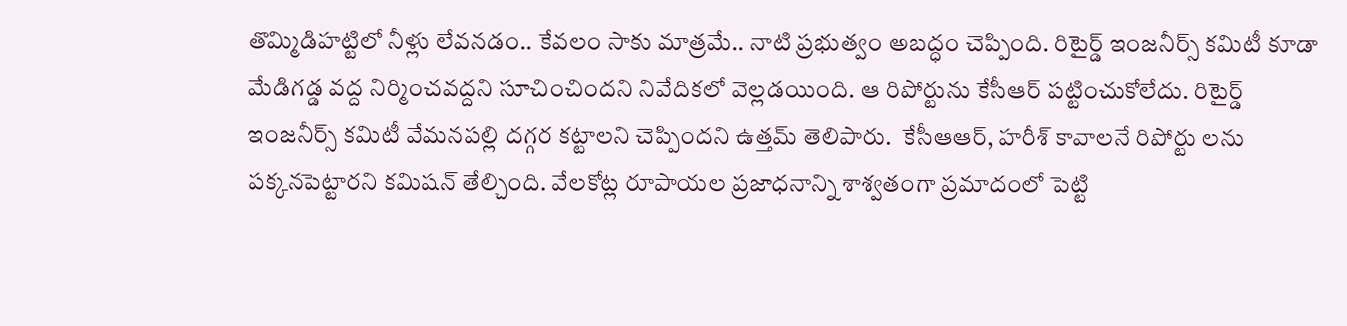తొమ్మిడిహట్టిలో నీళ్లు లేవనడం.. కేవలం సాకు మాత్రమే.. నాటి ప్రభుత్వం అబద్ధం చెప్పింది. రిటైర్డ్ ఇంజనీర్స్ కమిటీ కూడా మేడిగడ్డ వద్ద నిర్మించవద్దని సూచించిందని నివేదికలో వెల్లడయింది. ఆ రిపోర్టును కేసీఆర్ పట్టించుకోలేదు. రిటైర్డ్ ఇంజనీర్స్ కమిటీ వేమనపల్లి దగ్గర కట్టాలని చెప్పిందని ఉత్తమ్ తెలిపారు.  కేసీఆఆర్, హరీశ్ కావాలనే రిపోర్టు లను పక్కనపెట్టారని కమిషన్ తేల్చింది. వేలకోట్ల రూపాయల ప్రజాధనాన్ని శాశ్వతంగా ప్రమాదంలో పెట్టి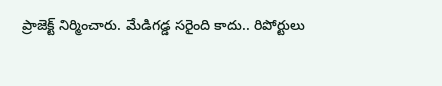ప్రాజెక్ట్ నిర్మించారు. మేడిగడ్డ సరైంది కాదు.. రిపోర్టులు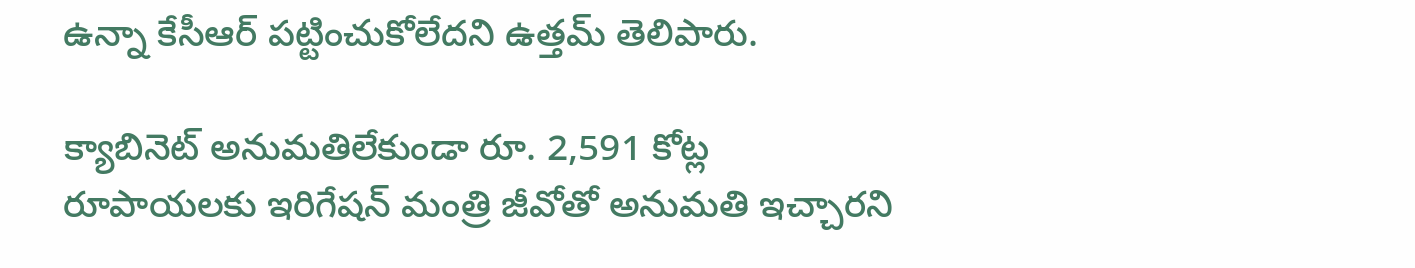ఉన్నా కేసీఆర్ పట్టించుకోలేదని ఉత్తమ్ తెలిపారు.

క్యాబినెట్ అనుమతిలేకుండా రూ. 2,591 కోట్ల రూపాయలకు ఇరిగేషన్ మంత్రి జీవోతో అనుమతి ఇచ్చారని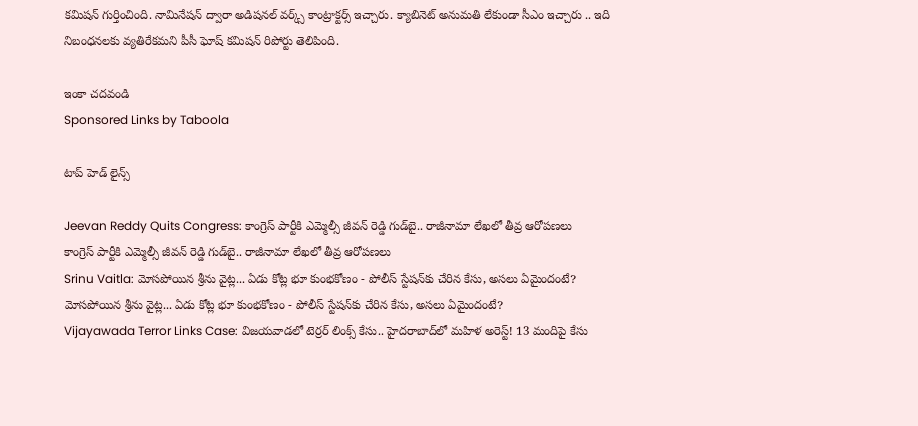కమిషన్ గుర్తించింది. నామినేషన్ ద్వారా అడిషనల్ వర్క్స్ కాంట్రాక్టర్స్ ఇచ్చారు. క్యాబినెట్ అనుమతి లేకుండా సీఎం ఇచ్చారు .. ఇది నిబంధనలకు వ్యతిరేకమని పీసీ ఘోష్ కమిషన్ రిపోర్టు తెలిపింది.

ఇంకా చదవండి
Sponsored Links by Taboola

టాప్ హెడ్ లైన్స్

Jeevan Reddy Quits Congress: కాంగ్రెస్ పార్టీకి ఎమ్మెల్సీ జీవన్ రెడ్డి గుడ్‌బై.. రాజీనామా లేఖలో తీవ్ర ఆరోపణలు
కాంగ్రెస్ పార్టీకి ఎమ్మెల్సీ జీవన్ రెడ్డి గుడ్‌బై.. రాజీనామా లేఖలో తీవ్ర ఆరోపణలు
Srinu Vaitla: మోసపోయిన శ్రీను వైట్ల... ఏడు కోట్ల భూ కుంభకోణం - పోలీస్ స్టేషన్‌కు చేరిన కేసు, అసలు ఏమైందంటే?
మోసపోయిన శ్రీను వైట్ల... ఏడు కోట్ల భూ కుంభకోణం - పోలీస్ స్టేషన్‌కు చేరిన కేసు, అసలు ఏమైందంటే?
Vijayawada Terror Links Case: విజయవాడలో టెర్రర్ లింక్స్ కేసు.. హైదరాబాద్‌లో మహిళ అరెస్ట్! 13 మందిపై కేసు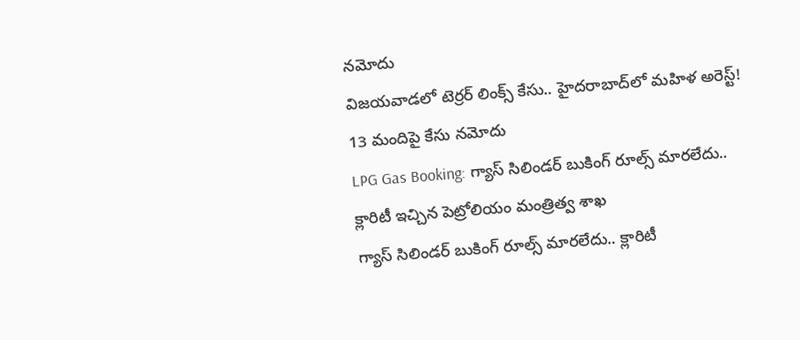నమోదు
విజయవాడలో టెర్రర్ లింక్స్ కేసు.. హైదరాబాద్‌లో మహిళ అరెస్ట్! 13 మందిపై కేసు నమోదు
LPG Gas Booking: గ్యాస్ సిలిండర్ బుకింగ్ రూల్స్ మారలేదు.. క్లారిటీ ఇచ్చిన పెట్రోలియం మంత్రిత్వ శాఖ
గ్యాస్ సిలిండర్ బుకింగ్ రూల్స్ మారలేదు.. క్లారిటీ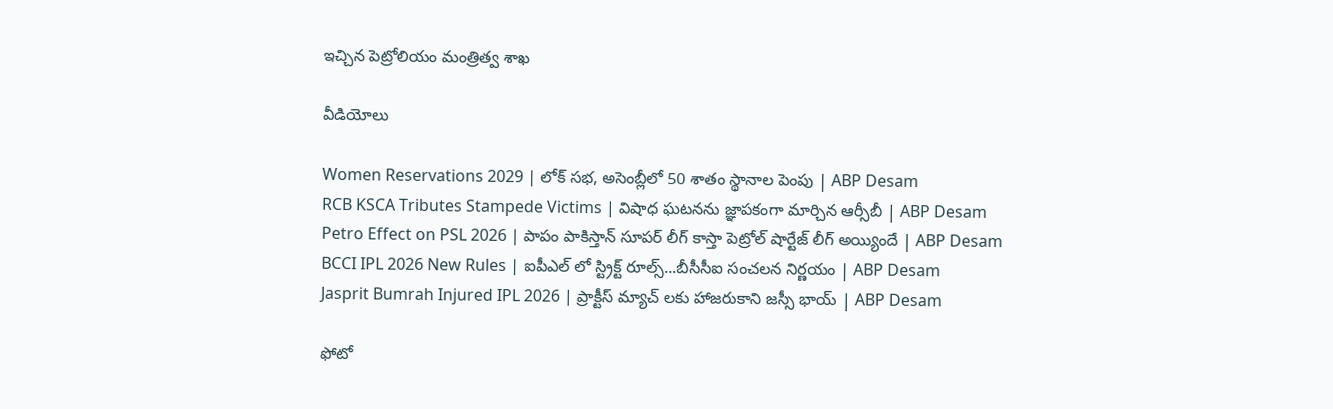ఇచ్చిన పెట్రోలియం మంత్రిత్వ శాఖ

వీడియోలు

Women Reservations 2029 | లోక్ సభ, అసెంబ్లీలో 50 శాతం స్థానాల పెంపు | ABP Desam
RCB KSCA Tributes Stampede Victims | విషాధ ఘటనను జ్ఞాపకంగా మార్చిన ఆర్సీబీ | ABP Desam
Petro Effect on PSL 2026 | పాపం పాకిస్తాన్ సూపర్ లీగ్ కాస్తా పెట్రోల్ షార్టేజ్ లీగ్ అయ్యిందే | ABP Desam
BCCI IPL 2026 New Rules | ఐపీఎల్ లో స్ట్రిక్ట్ రూల్స్...బీసీసీఐ సంచలన నిర్ణయం | ABP Desam
Jasprit Bumrah Injured IPL 2026 | ప్రాక్టీస్ మ్యాచ్ లకు హాజరుకాని జస్సీ భాయ్ | ABP Desam

ఫోటో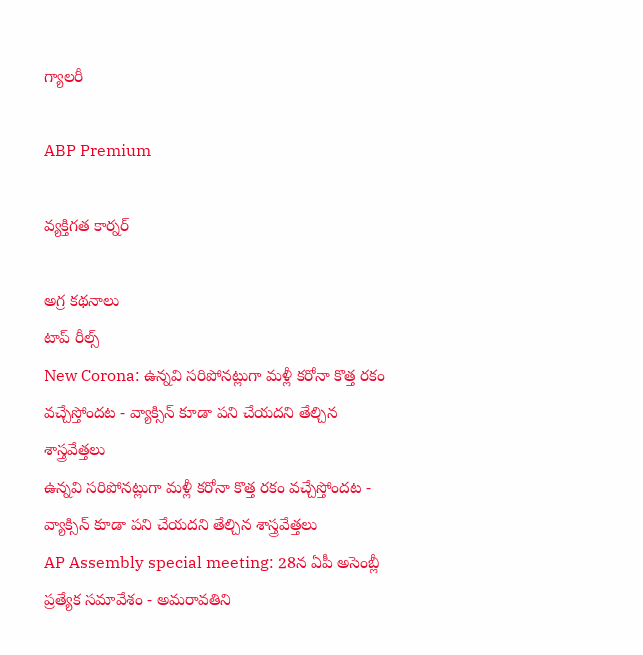గ్యాలరీ

ABP Premium

వ్యక్తిగత కార్నర్

అగ్ర కథనాలు
టాప్ రీల్స్
New Corona: ఉన్నవి సరిపోనట్లుగా మళ్లీ కరోనా కొత్త రకం వచ్చేస్తోందట - వ్యాక్సిన్ కూడా పని చేయదని తేల్చిన శాస్త్రవేత్తలు
ఉన్నవి సరిపోనట్లుగా మళ్లీ కరోనా కొత్త రకం వచ్చేస్తోందట - వ్యాక్సిన్ కూడా పని చేయదని తేల్చిన శాస్త్రవేత్తలు
AP Assembly special meeting: 28న ఏపీ అసెంబ్లీ ప్రత్యేక సమావేశం - అమరావతిని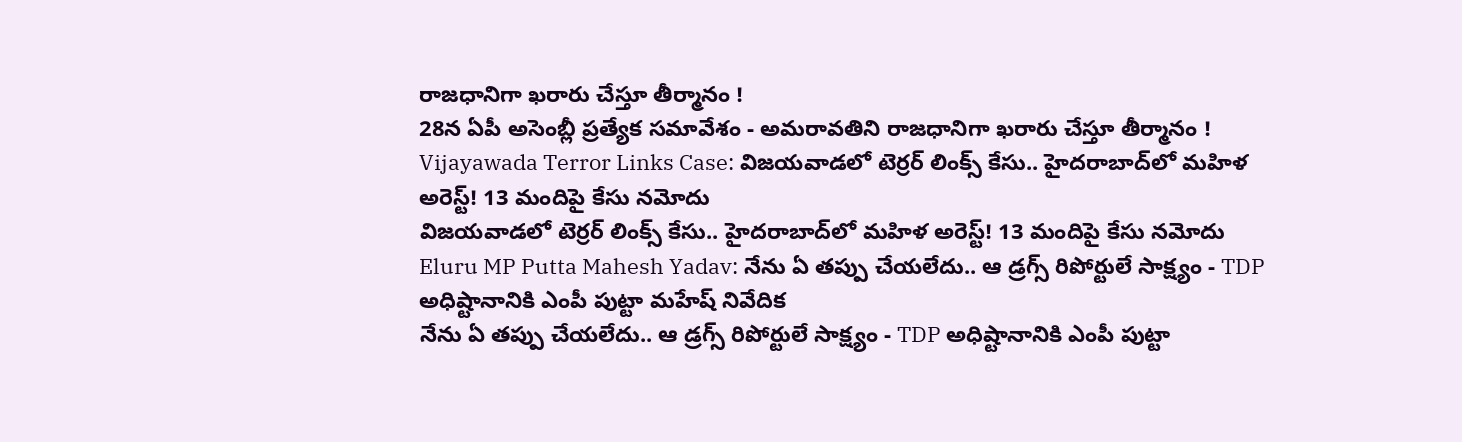రాజధానిగా ఖరారు చేస్తూ తీర్మానం !
28న ఏపీ అసెంబ్లీ ప్రత్యేక సమావేశం - అమరావతిని రాజధానిగా ఖరారు చేస్తూ తీర్మానం !
Vijayawada Terror Links Case: విజయవాడలో టెర్రర్ లింక్స్ కేసు.. హైదరాబాద్‌లో మహిళ అరెస్ట్! 13 మందిపై కేసు నమోదు
విజయవాడలో టెర్రర్ లింక్స్ కేసు.. హైదరాబాద్‌లో మహిళ అరెస్ట్! 13 మందిపై కేసు నమోదు
Eluru MP Putta Mahesh Yadav: నేను ఏ తప్పు చేయలేదు.. ఆ డ్రగ్స్ రిపోర్టులే సాక్ష్యం - TDP అధిష్టానానికి ఎంపీ పుట్టా మహేష్ నివేదిక
నేను ఏ తప్పు చేయలేదు.. ఆ డ్రగ్స్ రిపోర్టులే సాక్ష్యం - TDP అధిష్టానానికి ఎంపీ పుట్టా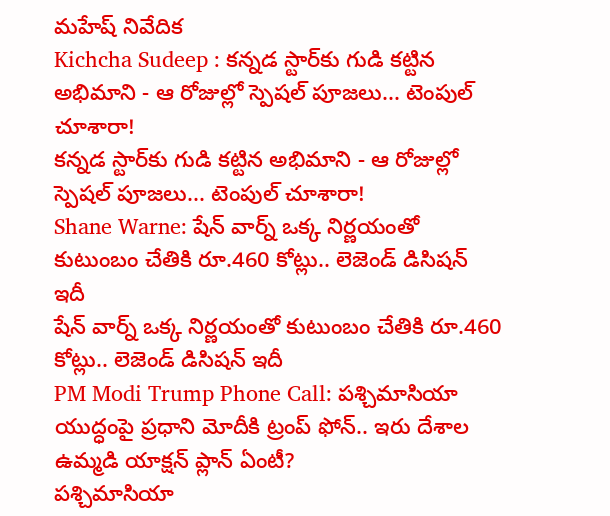మహేష్ నివేదిక
Kichcha Sudeep : కన్నడ స్టార్‌కు గుడి కట్టిన అభిమాని - ఆ రోజుల్లో స్పెషల్ పూజలు... టెంపుల్ చూశారా!
కన్నడ స్టార్‌కు గుడి కట్టిన అభిమాని - ఆ రోజుల్లో స్పెషల్ పూజలు... టెంపుల్ చూశారా!
Shane Warne: షేన్ వార్న్ ఒక్క నిర్ణయంతో కుటుంబం చేతికి రూ.460 కోట్లు.. లెజెండ్ డిసిషన్ ఇదీ
షేన్ వార్న్ ఒక్క నిర్ణయంతో కుటుంబం చేతికి రూ.460 కోట్లు.. లెజెండ్ డిసిషన్ ఇదీ
PM Modi Trump Phone Call: పశ్చిమాసియా యుద్ధంపై ప్రధాని మోదీకి ట్రంప్ ఫోన్.. ఇరు దేశాల ఉమ్మడి యాక్షన్ ప్లాన్ ఏంటీ?
పశ్చిమాసియా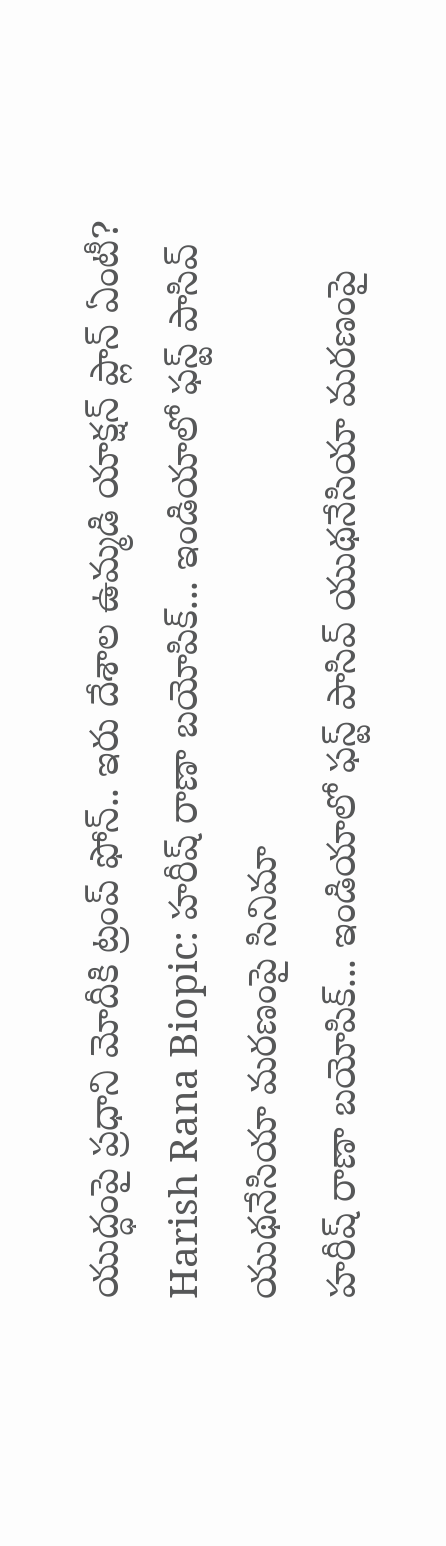యుద్ధంపై ప్రధాని మోదీకి ట్రంప్ ఫోన్.. ఇరు దేశాల ఉమ్మడి యాక్షన్ ప్లాన్ ఏంటీ?
Harish Rana Biopic: హరీష్ రాణా బయోపిక్... ఇండియాలో ఫస్ట్ పాసివ్‌ యుథనేసియా మరణంపై సినిమా
హరీష్ రాణా బయోపిక్... ఇండియాలో ఫస్ట్ పాసివ్‌ యుథనేసియా మరణంపై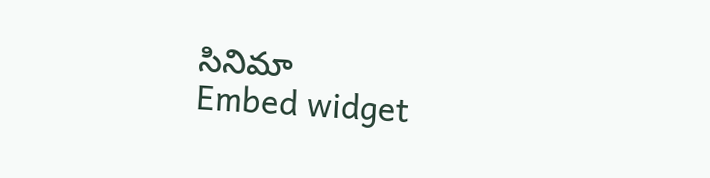సినిమా
Embed widget